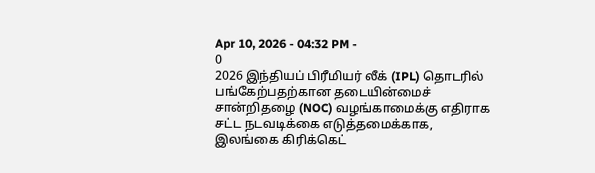Apr 10, 2026 - 04:32 PM -
0
2026 இந்தியப் பிரீமியர் லீக் (IPL) தொடரில் பங்கேற்பதற்கான தடையின்மைச் சான்றிதழை (NOC) வழங்காமைக்கு எதிராக சட்ட நடவடிக்கை எடுத்தமைக்காக, இலங்கை கிரிக்கெட்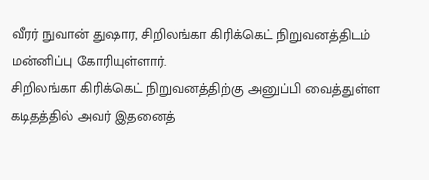வீரர் நுவான் துஷார, சிறிலங்கா கிரிக்கெட் நிறுவனத்திடம் மன்னிப்பு கோரியுள்ளார்.
சிறிலங்கா கிரிக்கெட் நிறுவனத்திற்கு அனுப்பி வைத்துள்ள கடிதத்தில் அவர் இதனைத்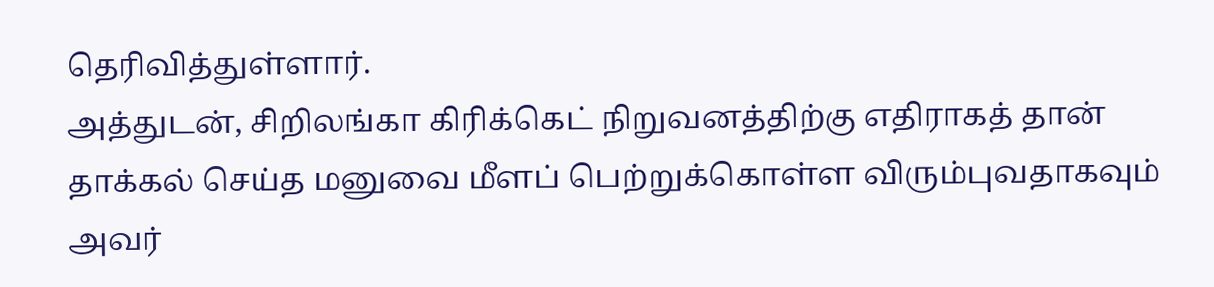தெரிவித்துள்ளார்.
அத்துடன், சிறிலங்கா கிரிக்கெட் நிறுவனத்திற்கு எதிராகத் தான் தாக்கல் செய்த மனுவை மீளப் பெற்றுக்கொள்ள விரும்புவதாகவும் அவர்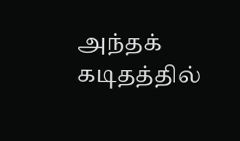அந்தக் கடிதத்தில்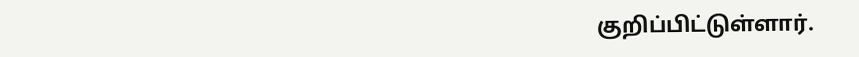குறிப்பிட்டுள்ளார்.